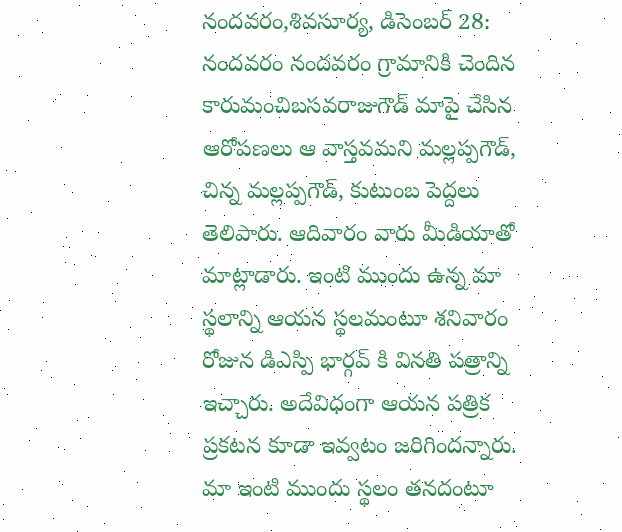నందవరం,శివసూర్య, డిసెంబర్ 28:
నందవరం నందవరం గ్రామానికి చెందిన కారుమంచిబసవరాజుగౌడ్ మాపై చేసిన ఆరోపణలు ఆ వాస్తవమని మల్లప్పగౌడ్, చిన్న మల్లప్పగౌడ్, కుటుంబ పెద్దలు తెలిపారు. ఆదివారం వారు మీడియాతో మాట్లాడారు. ఇంటి ముందు ఉన్న మా స్థలాన్ని ఆయన స్థలమంటూ శనివారం రోజున డిఎస్పి భార్గవ్ కి వినతి పత్రాన్ని ఇచ్చారు. అదేవిధంగా ఆయన పత్రిక ప్రకటన కూడా ఇవ్వటం జరిగిందన్నారు. మా ఇంటి ముందు స్థలం తనదంటూ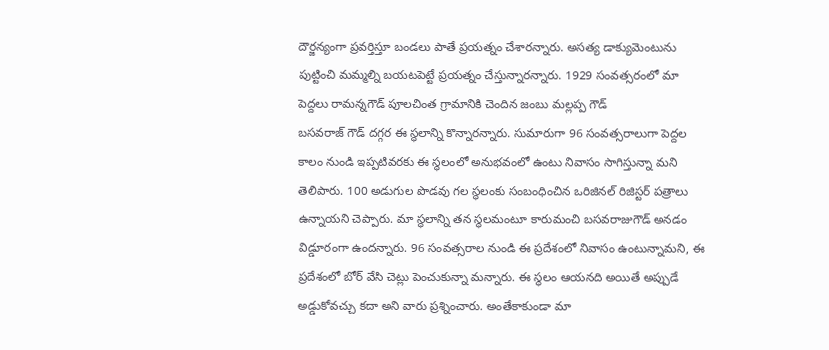దౌర్జన్యంగా ప్రవర్తిస్తూ బండలు పాతే ప్రయత్నం చేశారన్నారు. అసత్య డాక్యుమెంటును పుట్టించి మమ్మల్ని బయటపెట్టే ప్రయత్నం చేస్తున్నారన్నారు. 1929 సంవత్సరంలో మా పెద్దలు రామన్నగౌడ్ పూలచింత గ్రామానికి చెందిన జంబు మల్లప్ప గౌడ్
బసవరాజ్ గౌడ్ దగ్గర ఈ స్థలాన్ని కొన్నారన్నారు. సుమారుగా 96 సంవత్సరాలుగా పెద్దల కాలం నుండి ఇప్పటివరకు ఈ స్థలంలో అనుభవంలో ఉంటు నివాసం సాగిస్తున్నా మని తెలిపారు. 100 అడుగుల పొడవు గల స్థలంకు సంబంధించిన ఒరిజినల్ రిజిస్టర్ పత్రాలు ఉన్నాయని చెప్పారు. మా స్థలాన్ని తన స్థలమంటూ కారుమంచి బసవరాజుగౌడ్ అనడం విడ్డూరంగా ఉందన్నారు. 96 సంవత్సరాల నుండి ఈ ప్రదేశంలో నివాసం ఉంటున్నామని, ఈ ప్రదేశంలో బోర్ వేసి చెట్లు పెంచుకున్నా మన్నారు. ఈ స్థలం ఆయనది అయితే అప్పుడే అడ్డుకోవచ్చు కదా అని వారు ప్రశ్నించారు. అంతేకాకుండా మా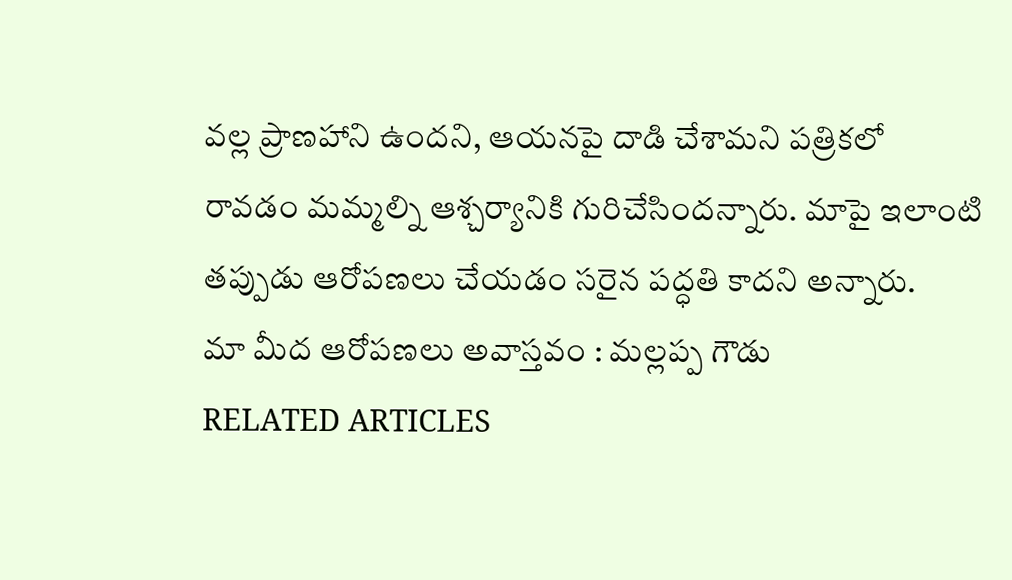వల్ల ప్రాణహాని ఉందని, ఆయనపై దాడి చేశామని పత్రికలో రావడం మమ్మల్ని ఆశ్చర్యానికి గురిచేసిందన్నారు. మాపై ఇలాంటి తప్పుడు ఆరోపణలు చేయడం సరైన పద్ధతి కాదని అన్నారు.
మా మీద ఆరోపణలు అవాస్తవం : మల్లప్ప గౌడు
RELATED ARTICLES